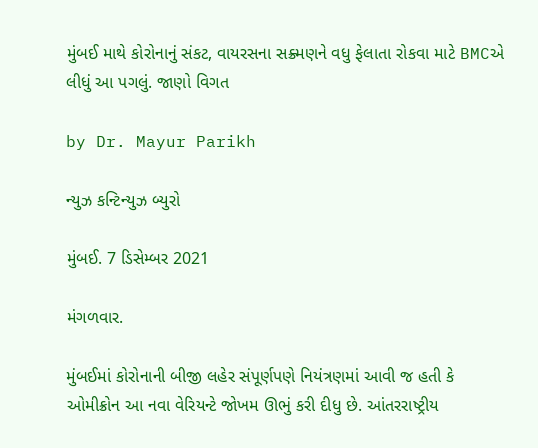મુંબઈ માથે કોરોનાનું સંકટ, વાયરસના સક્ર્મણને વધુ ફેલાતા રોકવા માટે BMCએ લીધું આ પગલું. જાણો વિગત

by Dr. Mayur Parikh

ન્યુઝ કન્ટિન્યુઝ બ્યુરો

મુંબઈ. 7 ડિસેમ્બર 2021

મંગળવાર.

મુંબઈમાં કોરોનાની બીજી લહેર સંપૂર્ણપણે નિયંત્રણમાં આવી જ હતી કે ઓમીક્રોન આ નવા વેરિયન્ટે જોખમ ઊભું કરી દીધુ છે. આંતરરાષ્ટ્રીય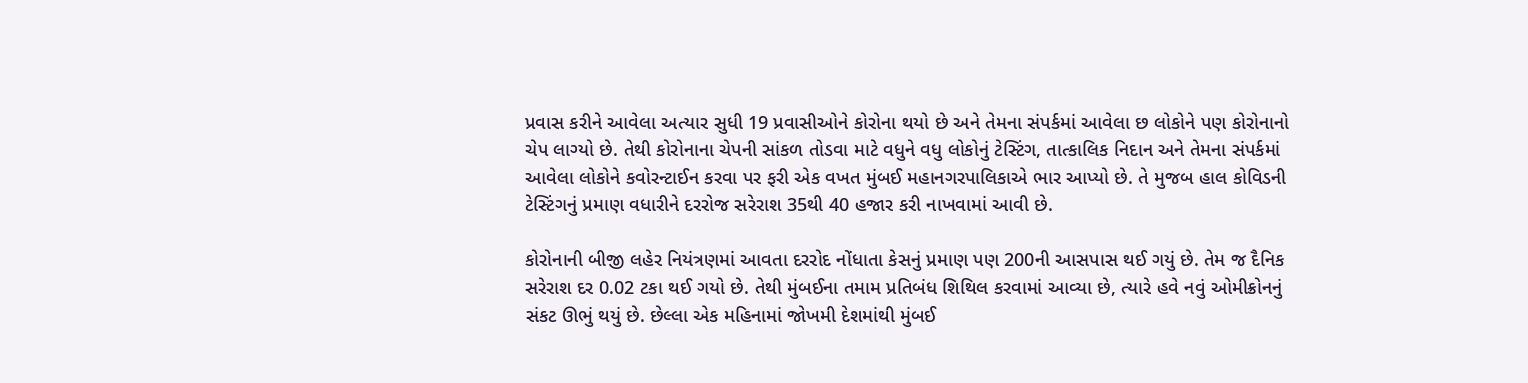પ્રવાસ કરીને આવેલા અત્યાર સુધી 19 પ્રવાસીઓને કોરોના થયો છે અને તેમના સંપર્કમાં આવેલા છ લોકોને પણ કોરોનાનો ચેપ લાગ્યો છે. તેથી કોરોનાના ચેપની સાંકળ તોડવા માટે વધુને વધુ લોકોનું ટેસ્ટિંગ, તાત્કાલિક નિદાન અને તેમના સંપર્કમાં આવેલા લોકોને કવોરન્ટાઈન કરવા પર ફરી એક વખત મુંબઈ મહાનગરપાલિકાએ ભાર આપ્યો છે. તે મુજબ હાલ કોવિડની ટેસ્ટિંગનું પ્રમાણ વધારીને દરરોજ સરેરાશ 35થી 40 હજાર કરી નાખવામાં આવી છે.

કોરોનાની બીજી લહેર નિયંત્રણમાં આવતા દરરોદ નોંધાતા કેસનું પ્રમાણ પણ 200ની આસપાસ થઈ ગયું છે. તેમ જ દૈનિક સરેરાશ દર 0.02 ટકા થઈ ગયો છે. તેથી મુંબઈના તમામ પ્રતિબંધ શિથિલ કરવામાં આવ્યા છે, ત્યારે હવે નવું ઓમીક્રોનનું સંકટ ઊભું થયું છે. છેલ્લા એક મહિનામાં જોખમી દેશમાંથી મુંબઈ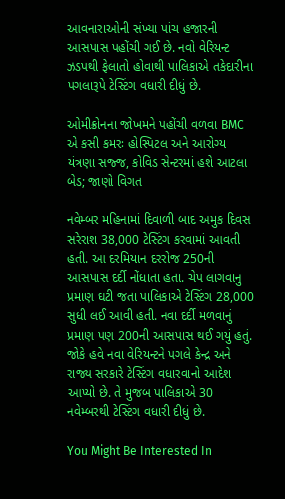આવનારાઓની સંખ્યા પાંચ હજારની આસપાસ પહોંચી ગઈ છે. નવો વેરિયન્ટ ઝડપથી ફેલાતો હોવાથી પાલિકાએ તકેદારીના પગલારૂપે ટેસ્ટિંગ વધારી દીધું છે.

ઓમીક્રોનના જોખમને પહોંચી વળવા BMC એ કસી કમરઃ હોસ્પિટલ અને આરોગ્ય યંત્રણા સજ્જ, કોવિડ સેન્ટરમાં હશે આટલા બેડ; જાણો વિગત

નવેમ્બર મહિનામાં દિવાળી બાદ અમુક દિવસ સરેરાશ 38,000 ટેસ્ટિંગ કરવામાં આવતી હતી. આ દરમિયાન દરરોજ 250ની આસપાસ દર્દી નોંધાતા હતા. ચેપ લાગવાનુ પ્રમાણ ઘટી જતા પાલિકાએ ટેસ્ટિંગ 28,000 સુધી લઈ આવી હતી. નવા દર્દી મળવાનું પ્રમાણ પણ 200ની આસપાસ થઈ ગયું હતું.  જોકે હવે નવા વેરિયન્ટને પગલે કેન્દ્ર અને રાજ્ય સરકારે ટેસ્ટિંગ વધારવાનો આદેશ આપ્યો છે. તે મુજબ પાલિકાએ 30 નવેમ્બરથી ટેસ્ટિંગ વધારી દીધું છે.

You Might Be Interested In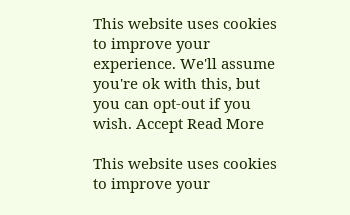This website uses cookies to improve your experience. We'll assume you're ok with this, but you can opt-out if you wish. Accept Read More

This website uses cookies to improve your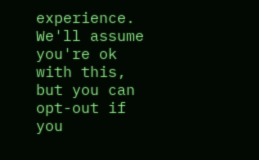experience. We'll assume you're ok with this, but you can opt-out if you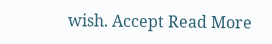wish. Accept Read More